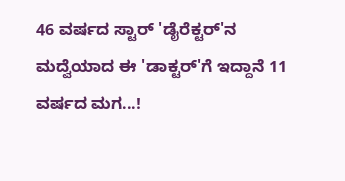46 ವರ್ಷದ ಸ್ಟಾರ್ 'ಡೈರೆಕ್ಟರ್'ನ ಮದ್ವೆಯಾದ ಈ 'ಡಾಕ್ಟರ್'ಗೆ ಇದ್ದಾನೆ 11 ವರ್ಷದ ಮಗ...!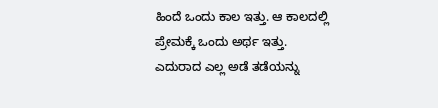ಹಿಂದೆ ಒಂದು ಕಾಲ ಇತ್ತು. ಆ ಕಾಲದಲ್ಲಿ ಪ್ರೇಮಕ್ಕೆ ಒಂದು ಅರ್ಥ ಇತ್ತು. ಎದುರಾದ ಎಲ್ಲ ಅಡೆ ತಡೆಯನ್ನು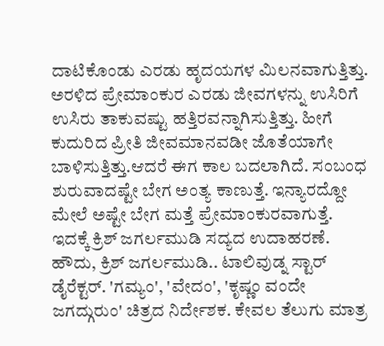ದಾಟಿಕೊಂಡು ಎರಡು ಹೃದಯಗಳ ಮಿಲನವಾಗುತ್ತಿತ್ತು. ಅರಳಿದ ಪ್ರೇಮಾಂಕುರ ಎರಡು ಜೀವಗಳನ್ನು ಉಸಿರಿಗೆ ಉಸಿರು ತಾಕುವಷ್ಟು ಹತ್ತಿರವನ್ನಾಗಿಸುತ್ತಿತ್ತು. ಹೀಗೆ ಕುದುರಿದ ಪ್ರೀತಿ ಜೀವಮಾನವಡೀ ಜೊತೆಯಾಗೇ ಬಾಳಿಸುತ್ತಿತ್ತು.ಆದರೆ ಈಗ ಕಾಲ ಬದಲಾಗಿದೆ. ಸಂಬಂಧ ಶುರುವಾದಷ್ಟೇ ಬೇಗ ಅಂತ್ಯ ಕಾಣುತ್ತೆ. ಇನ್ಯಾರದ್ದೋ ಮೇಲೆ ಅಷ್ಟೇ ಬೇಗ ಮತ್ತೆ ಪ್ರೇಮಾಂಕುರವಾಗುತ್ತೆ. ಇದಕ್ಕೆ ಕ್ರಿಶ್ ಜಗರ್ಲಮುಡಿ ಸದ್ಯದ ಉದಾಹರಣೆ.
ಹೌದು, ಕ್ರಿಶ್ ಜಗರ್ಲಮುಡಿ.. ಟಾಲಿವುಡ್ನ ಸ್ಟಾರ್ ಡೈರೆಕ್ಟರ್. 'ಗಮ್ಯಂ', 'ವೇದಂ', 'ಕೃಷ್ಣಂ ವಂದೇ ಜಗದ್ಗುರುಂ' ಚಿತ್ರದ ನಿರ್ದೇಶಕ. ಕೇವಲ ತೆಲುಗು ಮಾತ್ರ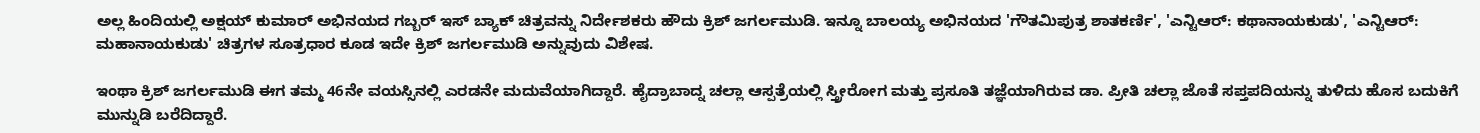ಅಲ್ಲ ಹಿಂದಿಯಲ್ಲಿ ಅಕ್ಷಯ್ ಕುಮಾರ್ ಅಭಿನಯದ ಗಬ್ಬರ್ ಇಸ್ ಬ್ಯಾಕ್ ಚಿತ್ರವನ್ನು ನಿರ್ದೇಶಕರು ಹೌದು ಕ್ರಿಶ್ ಜಗರ್ಲಮುಡಿ. ಇನ್ನೂ ಬಾಲಯ್ಯ ಅಭಿನಯದ 'ಗೌತಮಿಪುತ್ರ ಶಾತಕರ್ಣಿ', 'ಎನ್ಟಿಆರ್: ಕಥಾನಾಯಕುಡು', 'ಎನ್ಟಿಆರ್: ಮಹಾನಾಯಕುಡು' ಚಿತ್ರಗಳ ಸೂತ್ರಧಾರ ಕೂಡ ಇದೇ ಕ್ರಿಶ್ ಜಗರ್ಲಮುಡಿ ಅನ್ನುವುದು ವಿಶೇಷ.

ಇಂಥಾ ಕ್ರಿಶ್ ಜಗರ್ಲಮುಡಿ ಈಗ ತಮ್ಮ 46ನೇ ವಯಸ್ಸಿನಲ್ಲಿ ಎರಡನೇ ಮದುವೆಯಾಗಿದ್ದಾರೆ. ಹೈದ್ರಾಬಾದ್ನ ಚಲ್ಲಾ ಆಸ್ಪತ್ರೆಯಲ್ಲಿ ಸ್ತ್ರೀರೋಗ ಮತ್ತು ಪ್ರಸೂತಿ ತಜ್ಞೆಯಾಗಿರುವ ಡಾ. ಪ್ರೀತಿ ಚಲ್ಲಾ ಜೊತೆ ಸಪ್ತಪದಿಯನ್ನು ತುಳಿದು ಹೊಸ ಬದುಕಿಗೆ ಮುನ್ನುಡಿ ಬರೆದಿದ್ದಾರೆ.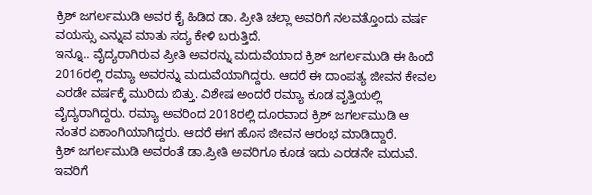ಕ್ರಿಶ್ ಜಗರ್ಲಮುಡಿ ಅವರ ಕೈ ಹಿಡಿದ ಡಾ. ಪ್ರೀತಿ ಚಲ್ಲಾ ಅವರಿಗೆ ನಲವತ್ತೊಂದು ವರ್ಷ ವಯಸ್ಸು ಎನ್ನುವ ಮಾತು ಸದ್ಯ ಕೇಳಿ ಬರುತ್ತಿದೆ.
ಇನ್ನೂ.. ವೈದ್ಯರಾಗಿರುವ ಪ್ರೀತಿ ಅವರನ್ನು ಮದುವೆಯಾದ ಕ್ರಿಶ್ ಜಗರ್ಲಮುಡಿ ಈ ಹಿಂದೆ 2016ರಲ್ಲಿ ರಮ್ಯಾ ಅವರನ್ನು ಮದುವೆಯಾಗಿದ್ದರು. ಆದರೆ ಈ ದಾಂಪತ್ಯ ಜೀವನ ಕೇವಲ ಎರಡೇ ವರ್ಷಕ್ಕೆ ಮುರಿದು ಬಿತ್ತು. ವಿಶೇಷ ಅಂದರೆ ರಮ್ಯಾ ಕೂಡ ವೃತ್ತಿಯಲ್ಲಿ ವೈದ್ಯರಾಗಿದ್ದರು. ರಮ್ಯಾ ಅವರಿಂದ 2018ರಲ್ಲಿ ದೂರವಾದ ಕ್ರಿಶ್ ಜಗರ್ಲಮುಡಿ ಆ ನಂತರ ಏಕಾಂಗಿಯಾಗಿದ್ದರು. ಆದರೆ ಈಗ ಹೊಸ ಜೀವನ ಆರಂಭ ಮಾಡಿದ್ದಾರೆ.
ಕ್ರಿಶ್ ಜಗರ್ಲಮುಡಿ ಅವರಂತೆ ಡಾ.ಪ್ರೀತಿ ಅವರಿಗೂ ಕೂಡ ಇದು ಎರಡನೇ ಮದುವೆ. ಇವರಿಗೆ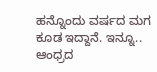ಹನ್ನೊಂದು ವರ್ಷದ ಮಗ ಕೂಡ ಇದ್ದಾನೆ. ಇನ್ನೂ.. ಆಂಧ್ರದ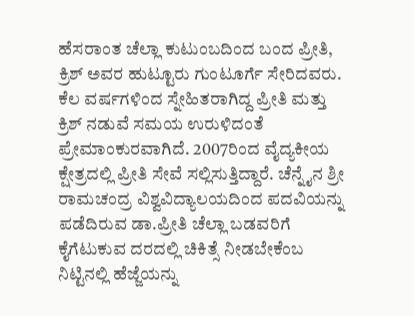ಹೆಸರಾಂತ ಚೆಲ್ಲಾ ಕುಟುಂಬದಿಂದ ಬಂದ ಪ್ರೀತಿ, ಕ್ರಿಶ್ ಅವರ ಹುಟ್ಟೂರು ಗುಂಟೂರ್ಗೆ ಸೇರಿದವರು. ಕೆಲ ವರ್ಷಗಳಿಂದ ಸ್ನೇಹಿತರಾಗಿದ್ದ ಪ್ರೀತಿ ಮತ್ತು ಕ್ರಿಶ್ ನಡುವೆ ಸಮಯ ಉರುಳಿದಂತೆ ಪ್ರೇಮಾಂಕುರವಾಗಿದೆ. 2007ರಿಂದ ವೈದ್ಯಕೀಯ ಕ್ಷೇತ್ರದಲ್ಲಿ ಪ್ರೀತಿ ಸೇವೆ ಸಲ್ಲಿಸುತ್ತಿದ್ದಾರೆ. ಚೆನ್ನೈನ ಶ್ರೀ ರಾಮಚಂದ್ರ ವಿಶ್ವವಿದ್ಯಾಲಯದಿಂದ ಪದವಿಯನ್ನು ಪಡೆದಿರುವ ಡಾ.ಪ್ರೀತಿ ಚೆಲ್ಲಾ ಬಡವರಿಗೆ ಕೈಗೆಟುಕುವ ದರದಲ್ಲಿ ಚಿಕಿತ್ಸೆ ನೀಡಬೇಕೆಂಬ ನಿಟ್ಟಿನಲ್ಲಿ ಹೆಜ್ಜೆಯನ್ನು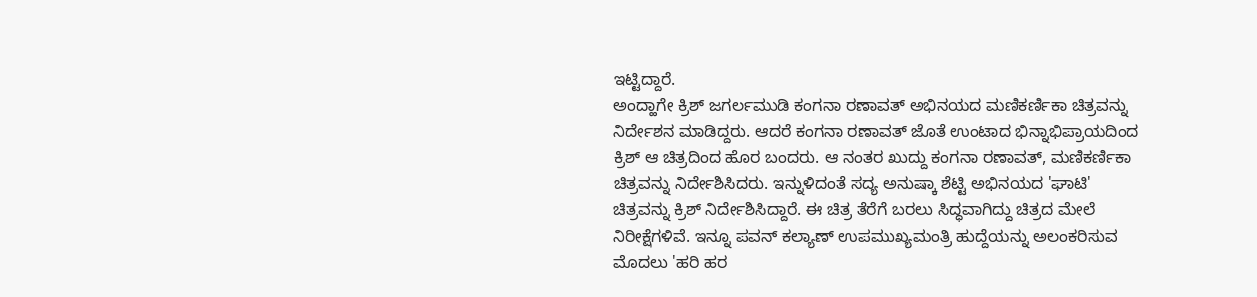ಇಟ್ಟಿದ್ದಾರೆ.
ಅಂದ್ಹಾಗೇ ಕ್ರಿಶ್ ಜಗರ್ಲಮುಡಿ ಕಂಗನಾ ರಣಾವತ್ ಅಭಿನಯದ ಮಣಿಕರ್ಣಿಕಾ ಚಿತ್ರವನ್ನು ನಿರ್ದೇಶನ ಮಾಡಿದ್ದರು. ಆದರೆ ಕಂಗನಾ ರಣಾವತ್ ಜೊತೆ ಉಂಟಾದ ಭಿನ್ನಾಭಿಪ್ರಾಯದಿಂದ ಕ್ರಿಶ್ ಆ ಚಿತ್ರದಿಂದ ಹೊರ ಬಂದರು. ಆ ನಂತರ ಖುದ್ದು ಕಂಗನಾ ರಣಾವತ್, ಮಣಿಕರ್ಣಿಕಾ ಚಿತ್ರವನ್ನು ನಿರ್ದೇಶಿಸಿದರು. ಇನ್ನುಳಿದಂತೆ ಸದ್ಯ ಅನುಷ್ಕಾ ಶೆಟ್ಟಿ ಅಭಿನಯದ 'ಘಾಟಿ' ಚಿತ್ರವನ್ನು ಕ್ರಿಶ್ ನಿರ್ದೇಶಿಸಿದ್ದಾರೆ. ಈ ಚಿತ್ರ ತೆರೆಗೆ ಬರಲು ಸಿದ್ಧವಾಗಿದ್ದು ಚಿತ್ರದ ಮೇಲೆ ನಿರೀಕ್ಷೆಗಳಿವೆ. ಇನ್ನೂ ಪವನ್ ಕಲ್ಯಾಣ್ ಉಪಮುಖ್ಯಮಂತ್ರಿ ಹುದ್ದೆಯನ್ನು ಅಲಂಕರಿಸುವ ಮೊದಲು 'ಹರಿ ಹರ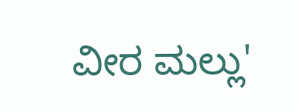ವೀರ ಮಲ್ಲು'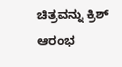ಚಿತ್ರವನ್ನು ಕ್ರಿಶ್ ಆರಂಭ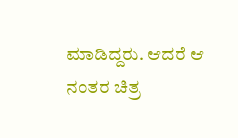ಮಾಡಿದ್ದರು. ಆದರೆ ಆ ನಂತರ ಚಿತ್ರ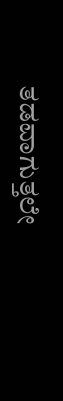ತಡವಾಗುತ್ತಲೇ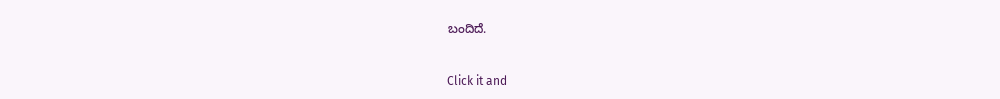ಬಂದಿದೆ.


Click it and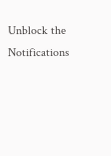Unblock the Notifications